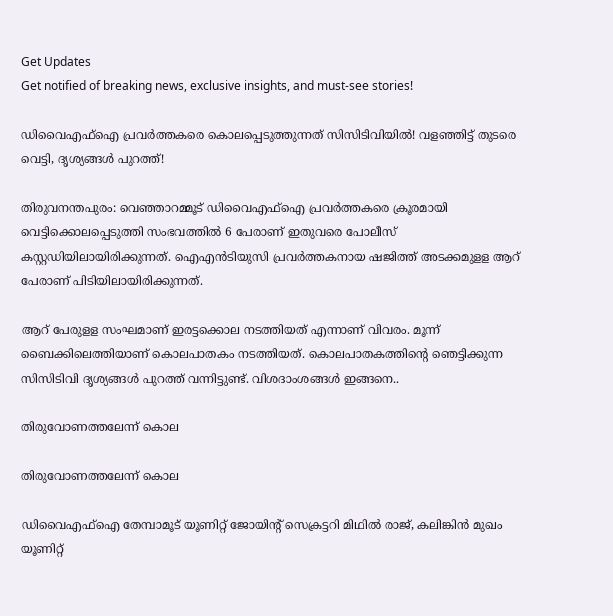Get Updates
Get notified of breaking news, exclusive insights, and must-see stories!

ഡിവൈഎഫ്ഐ പ്രവർത്തകരെ കൊലപ്പെടുത്തുന്നത് സിസിടിവിയിൽ! വളഞ്ഞിട്ട് തുടരെ വെട്ടി, ദൃശ്യങ്ങൾ പുറത്ത്!

തിരുവനന്തപുരം: വെഞ്ഞാറമ്മൂട് ഡിവൈഎഫ്‌ഐ പ്രവര്‍ത്തകരെ ക്രൂരമായി വെട്ടിക്കൊലപ്പെടുത്തി സംഭവത്തില്‍ 6 പേരാണ് ഇതുവരെ പോലീസ് കസ്റ്റഡിയിലായിരിക്കുന്നത്. ഐഎന്‍ടിയുസി പ്രവര്‍ത്തകനായ ഷജിത്ത് അടക്കമുളള ആറ് പേരാണ് പിടിയിലായിരിക്കുന്നത്.

ആറ് പേരുളള സംഘമാണ് ഇരട്ടക്കൊല നടത്തിയത് എന്നാണ് വിവരം. മൂന്ന് ബൈക്കിലെത്തിയാണ് കൊലപാതകം നടത്തിയത്. കൊലപാതകത്തിന്റെ ഞെട്ടിക്കുന്ന സിസിടിവി ദൃശ്യങ്ങള്‍ പുറത്ത് വന്നിട്ടുണ്ട്. വിശദാംശങ്ങള്‍ ഇങ്ങനെ..

തിരുവോണത്തലേന്ന് കൊല

തിരുവോണത്തലേന്ന് കൊല

ഡിവൈഎഫ്‌ഐ തേമ്പാമൂട് യൂണിറ്റ് ജോയിന്റ് സെക്രട്ടറി മിഥില്‍ രാജ്, കലിങ്കിന്‍ മുഖം യൂണിറ്റ്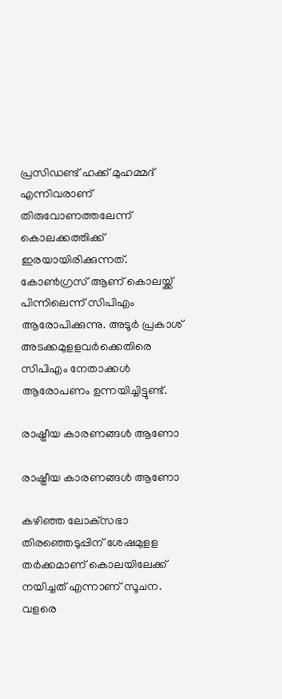പ്രസിഡണ്ട് ഹക്ക് മുഹമ്മദ് എന്നിവരാണ് തിരുവോണത്തലേന്ന് കൊലക്കത്തിക്ക് ഇരയായിരിക്കുന്നത്. കോണ്‍ഗ്രസ് ആണ് കൊലയ്ക്ക് പിന്നിലെന്ന് സിപിഎം ആരോപിക്കുന്നു. അടൂര്‍ പ്രകാശ് അടക്കമുളളവര്‍ക്കെതിരെ സിപിഎം നേതാക്കള്‍ ആരോപണം ഉന്നയിച്ചിട്ടുണ്ട്.

രാഷ്ട്രീയ കാരണങ്ങള്‍ ആണോ

രാഷ്ട്രീയ കാരണങ്ങള്‍ ആണോ

കഴിഞ്ഞ ലോക്‌സഭാ തിരഞ്ഞെടുപ്പിന് ശേഷമുളള തര്‍ക്കമാണ് കൊലയിലേക്ക് നയിച്ചത് എന്നാണ് സൂചന. വളരെ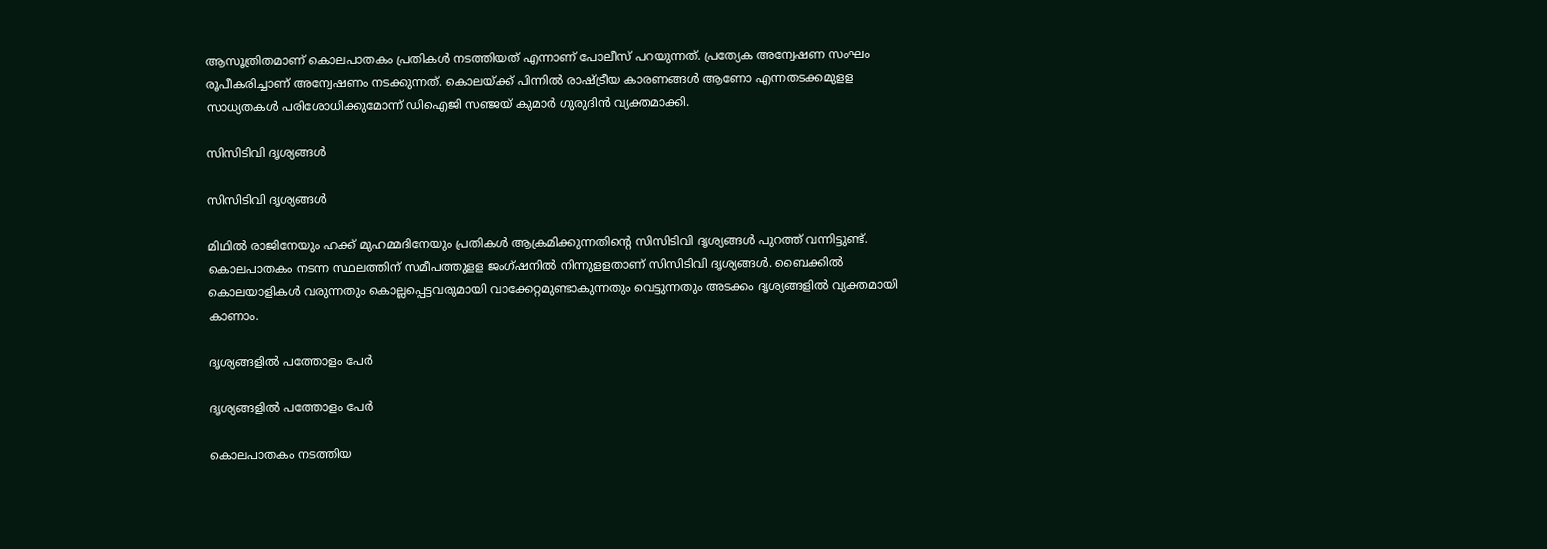ആസൂത്രിതമാണ് കൊലപാതകം പ്രതികള്‍ നടത്തിയത് എന്നാണ് പോലീസ് പറയുന്നത്. പ്രത്യേക അന്വേഷണ സംഘം രൂപീകരിച്ചാണ് അന്വേഷണം നടക്കുന്നത്. കൊലയ്ക്ക് പിന്നില്‍ രാഷ്ട്രീയ കാരണങ്ങള്‍ ആണോ എന്നതടക്കമുളള സാധ്യതകള്‍ പരിശോധിക്കുമോന്ന് ഡിഐജി സഞ്ജയ് കുമാര്‍ ഗുരുദിന്‍ വ്യക്തമാക്കി.

സിസിടിവി ദൃശ്യങ്ങള്‍

സിസിടിവി ദൃശ്യങ്ങള്‍

മിഥില്‍ രാജിനേയും ഹക്ക് മുഹമ്മദിനേയും പ്രതികള്‍ ആക്രമിക്കുന്നതിന്റെ സിസിടിവി ദൃശ്യങ്ങള്‍ പുറത്ത് വന്നിട്ടുണ്ട്. കൊലപാതകം നടന്ന സ്ഥലത്തിന് സമീപത്തുളള ജംഗ്ഷനില്‍ നിന്നുളളതാണ് സിസിടിവി ദൃശ്യങ്ങള്‍. ബൈക്കില്‍ കൊലയാളികള്‍ വരുന്നതും കൊല്ലപ്പെട്ടവരുമായി വാക്കേറ്റമുണ്ടാകുന്നതും വെട്ടുന്നതും അടക്കം ദൃശ്യങ്ങളില്‍ വ്യക്തമായി കാണാം.

ദൃശ്യങ്ങളില്‍ പത്തോളം പേർ

ദൃശ്യങ്ങളില്‍ പത്തോളം പേർ

കൊലപാതകം നടത്തിയ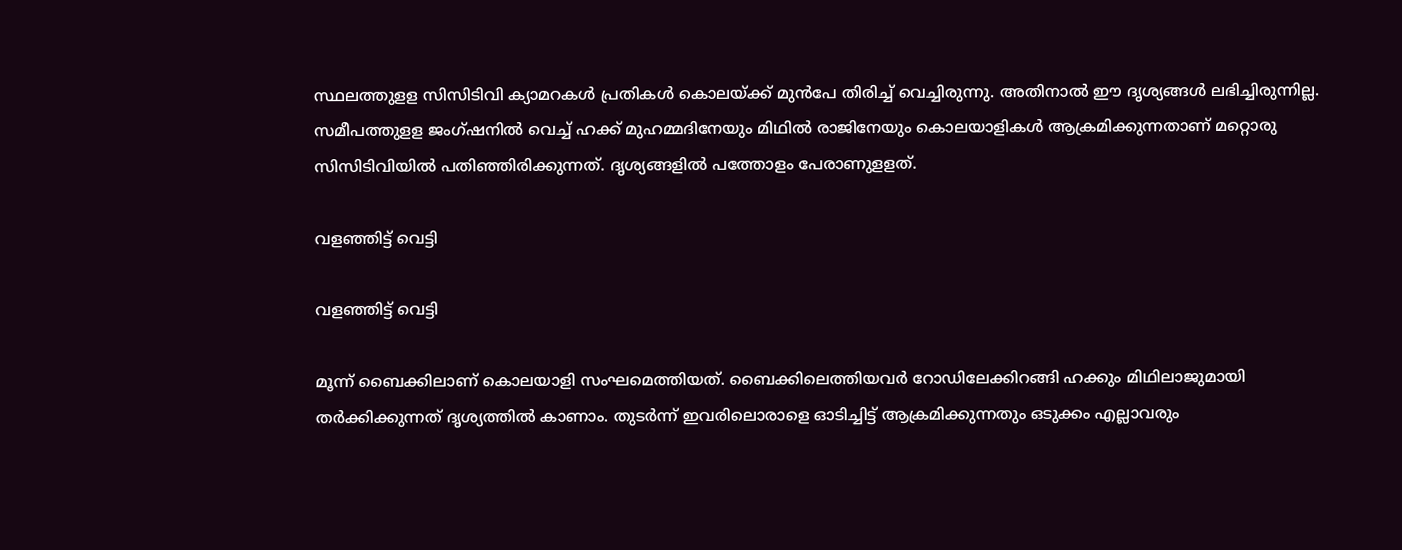സ്ഥലത്തുളള സിസിടിവി ക്യാമറകള്‍ പ്രതികള്‍ കൊലയ്ക്ക് മുന്‍പേ തിരിച്ച് വെച്ചിരുന്നു. അതിനാല്‍ ഈ ദൃശ്യങ്ങള്‍ ലഭിച്ചിരുന്നില്ല. സമീപത്തുളള ജംഗ്ഷനില്‍ വെച്ച് ഹക്ക് മുഹമ്മദിനേയും മിഥില്‍ രാജിനേയും കൊലയാളികള്‍ ആക്രമിക്കുന്നതാണ് മറ്റൊരു സിസിടിവിയില്‍ പതിഞ്ഞിരിക്കുന്നത്. ദൃശ്യങ്ങളില്‍ പത്തോളം പേരാണുളളത്.

വളഞ്ഞിട്ട് വെട്ടി

വളഞ്ഞിട്ട് വെട്ടി

മൂന്ന് ബൈക്കിലാണ് കൊലയാളി സംഘമെത്തിയത്. ബൈക്കിലെത്തിയവര്‍ റോഡിലേക്കിറങ്ങി ഹക്കും മിഥിലാജുമായി തര്‍ക്കിക്കുന്നത് ദൃശ്യത്തില്‍ കാണാം. തുടര്‍ന്ന് ഇവരിലൊരാളെ ഓടിച്ചിട്ട് ആക്രമിക്കുന്നതും ഒടുക്കം എല്ലാവരും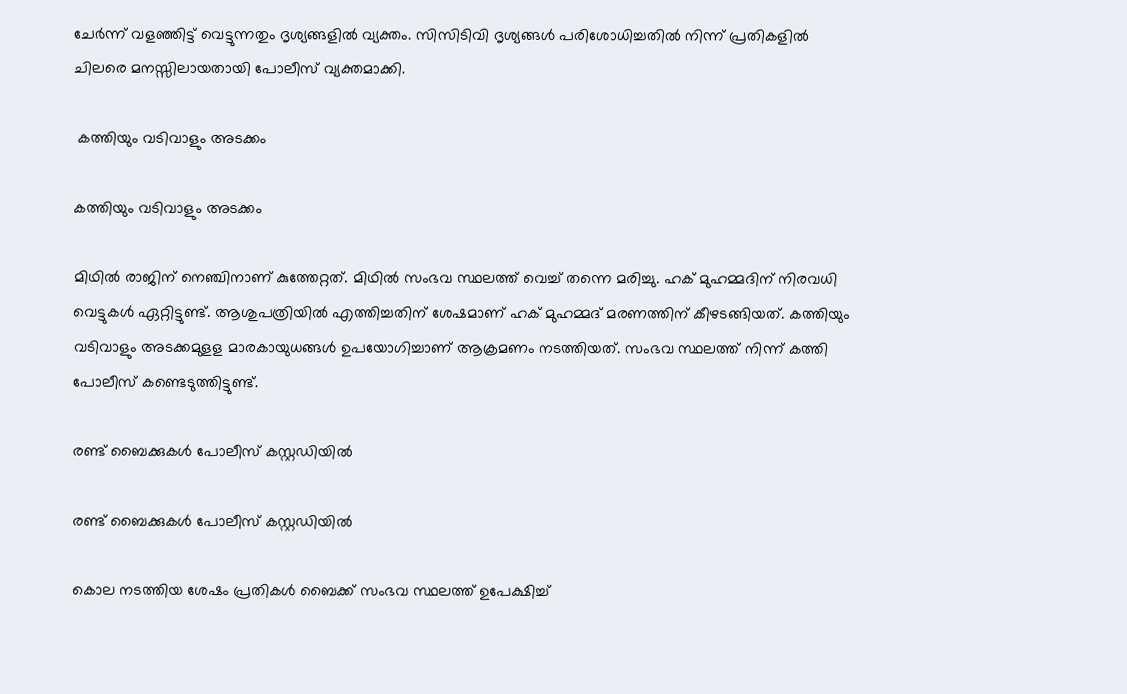ചേര്‍ന്ന് വളഞ്ഞിട്ട് വെട്ടുന്നതും ദൃശ്യങ്ങളില്‍ വ്യക്തം. സിസിടിവി ദൃശ്യങ്ങള്‍ പരിശോധിച്ചതില്‍ നിന്ന് പ്രതികളില്‍ ചിലരെ മനസ്സിലായതായി പോലീസ് വ്യക്തമാക്കി.

 കത്തിയും വടിവാളും അടക്കം

കത്തിയും വടിവാളും അടക്കം

മിഥില്‍ രാജിന് നെഞ്ചിനാണ് കുത്തേറ്റത്. മിഥില്‍ സംഭവ സ്ഥലത്ത് വെച്ച് തന്നെ മരിച്ചു. ഹക് മുഹമ്മദിന് നിരവധി വെട്ടുകള്‍ ഏറ്റിട്ടുണ്ട്. ആശുപത്രിയില്‍ എത്തിച്ചതിന് ശേഷമാണ് ഹക് മുഹമ്മദ് മരണത്തിന് കീഴടങ്ങിയത്. കത്തിയും വടിവാളും അടക്കമുളള മാരകായുധങ്ങള്‍ ഉപയോഗിച്ചാണ് ആക്രമണം നടത്തിയത്. സംഭവ സ്ഥലത്ത് നിന്ന് കത്തി പോലീസ് കണ്ടെടുത്തിട്ടുണ്ട്.

രണ്ട് ബൈക്കുകള്‍ പോലീസ് കസ്റ്റഡിയില്‍

രണ്ട് ബൈക്കുകള്‍ പോലീസ് കസ്റ്റഡിയില്‍

കൊല നടത്തിയ ശേഷം പ്രതികള്‍ ബൈക്ക് സംഭവ സ്ഥലത്ത് ഉപേക്ഷിച്ച്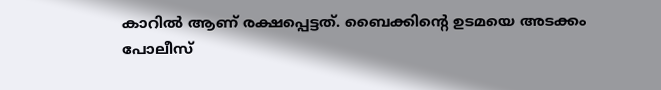കാറില്‍ ആണ് രക്ഷപ്പെട്ടത്. ബൈക്കിന്റെ ഉടമയെ അടക്കം പോലീസ്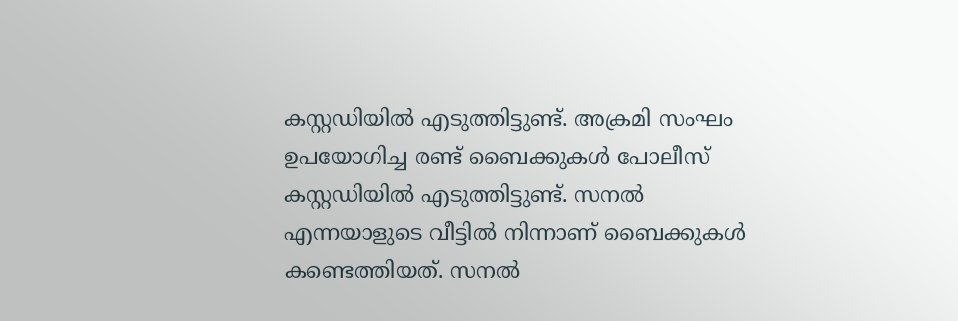കസ്റ്റഡിയില്‍ എടുത്തിട്ടുണ്ട്. അക്രമി സംഘം ഉപയോഗിച്ച രണ്ട് ബൈക്കുകള്‍ പോലീസ് കസ്റ്റഡിയില്‍ എടുത്തിട്ടുണ്ട്. സനല്‍ എന്നയാളുടെ വീട്ടില്‍ നിന്നാണ് ബൈക്കുകള്‍ കണ്ടെത്തിയത്. സനല്‍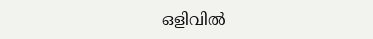ഒളിവില്‍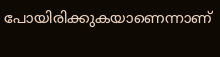പോയിരിക്കുകയാണെന്നാണ്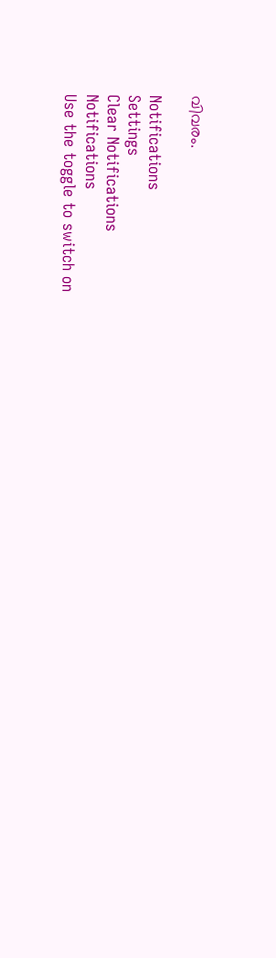വിവരം.

Notifications
Settings
Clear Notifications
Notifications
Use the toggle to switch on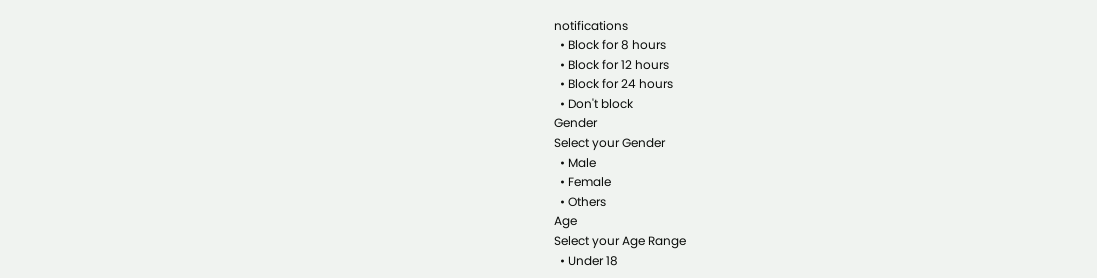notifications
  • Block for 8 hours
  • Block for 12 hours
  • Block for 24 hours
  • Don't block
Gender
Select your Gender
  • Male
  • Female
  • Others
Age
Select your Age Range
  • Under 18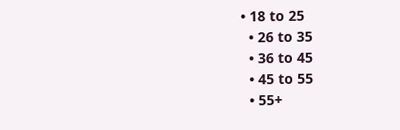• 18 to 25
  • 26 to 35
  • 36 to 45
  • 45 to 55
  • 55+